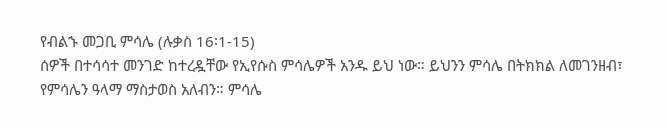የብልኁ መጋቢ ምሳሌ (ሉቃስ 16፡1-15)
ሰዎች በተሳሳተ መንገድ ከተረዷቸው የኢየሱስ ምሳሌዎች አንዱ ይህ ነው። ይህንን ምሳሌ በትክክል ለመገንዘብ፣ የምሳሌን ዓላማ ማስታወስ አለብን። ምሳሌ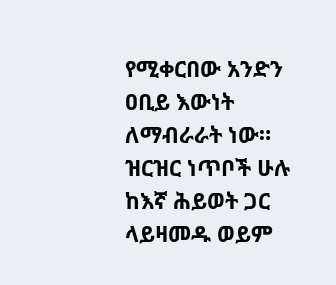የሚቀርበው አንድን ዐቢይ እውነት ለማብራራት ነው። ዝርዝር ነጥቦች ሁሉ ከእኛ ሕይወት ጋር ላይዛመዱ ወይም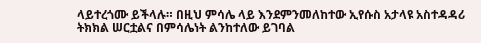ላይተረጎሙ ይችላሉ። በዚህ ምሳሌ ላይ እንደምንመለከተው ኢየሱስ አታላዩ አስተዳዳሪ ትክክል ሠርቷልና በምሳሌነት ልንከተለው ይገባል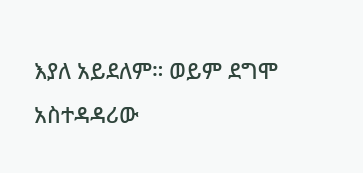እያለ አይደለም። ወይም ደግሞ አስተዳዳሪው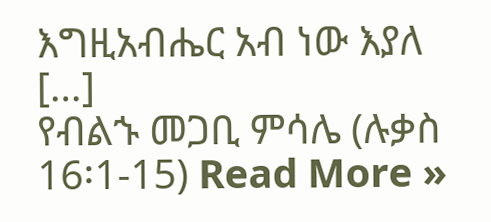እግዚአብሔር አብ ነው እያለ […]
የብልኁ መጋቢ ምሳሌ (ሉቃስ 16፡1-15) Read More »